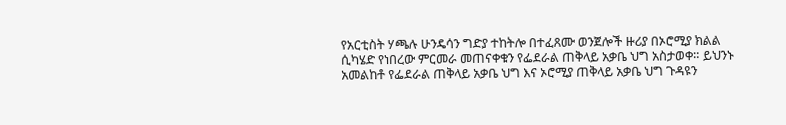የአርቲስት ሃጫሉ ሁንዴሳን ግድያ ተከትሎ በተፈጸሙ ወንጀሎች ዙሪያ በኦሮሚያ ክልል ሲካሄድ የነበረው ምርመራ መጠናቀቁን የፌደራል ጠቅላይ አቃቤ ህግ አስታወቀ። ይህንኑ አመልከቶ የፌደራል ጠቅላይ አቃቤ ህግ እና ኦሮሚያ ጠቅላይ አቃቤ ህግ ጉዳዩን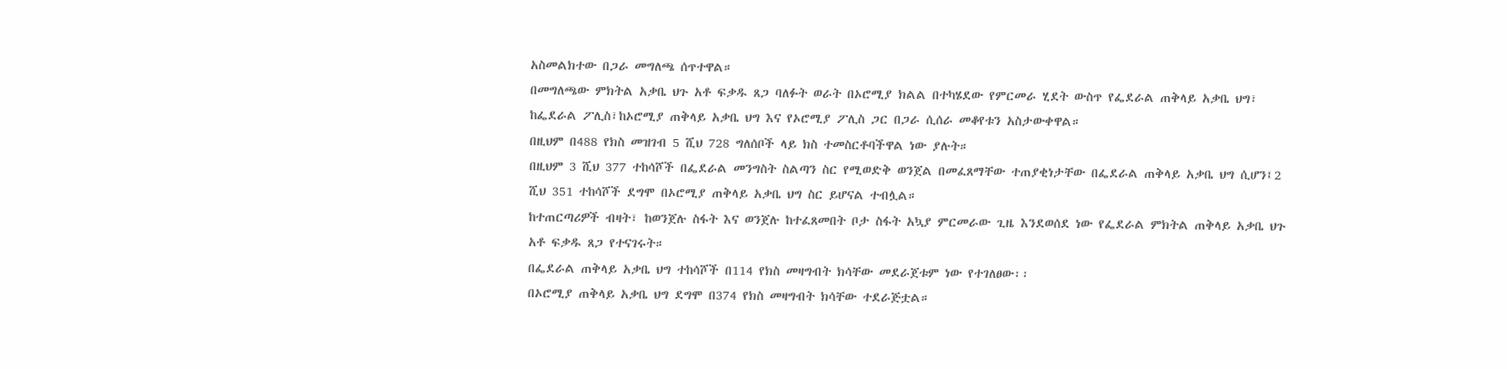አስመልክተው በጋራ መግለጫ ሰጥተዋል።
በመግለጫው ምክትል አቃቤ ህጉ አቶ ፍቃዱ ጸጋ ባለፉት ወራት በኦሮሚያ ክልል በተካሄደው የምርመራ ሂደት ውስጥ የፌደራል ጠቅላይ አቃቤ ህግ፣ ከፌደራል ፖሊስ፣ከኦሮሚያ ጠቅላይ አቃቤ ህግ እና የኦሮሚያ ፖሊስ ጋር በጋራ ሲሰራ መቆየቱን አስታውቀዋል።
በዚህም በ488 የክስ መዝገብ 5 ሺህ 728 ግለሰቦች ላይ ክስ ተመስርቶባችዋል ነው ያሉት።
በዚህም 3 ሺህ 377 ተከሳሾች በፌደራል መንግስት ስልጣን ስር የሚወድቅ ወንጀል በመፈጸማቸው ተጠያቂነታቸው በፌደራል ጠቅላይ አቃቤ ህግ ሲሆን፤2 ሺህ 351 ተከሳሾች ደግሞ በኦሮሚያ ጠቅላይ አቃቤ ህግ ስር ይሆናል ተብሏል።
ከተጠርጣሪዎች ብዛት፣ ከወንጀሉ ስፋት እና ወንጀሉ ከተፈጸመበት ቦታ ስፋት አኳያ ምርመራው ጊዜ እንደወሰደ ነው የፌደራል ምክትል ጠቅላይ አቃቤ ህጉ አቶ ፍቃዱ ጸጋ የተናገሩት።
በፌደራል ጠቅላይ አቃቤ ህግ ተከሳሾች በ114 የክስ መዛግብት ክሳቸው መደራጀቱም ነው የተገለፀው፡፡
በኦሮሚያ ጠቅላይ አቃቤ ህግ ደግሞ በ374 የክስ መዛግብት ክሳቸው ተደራጅቷል።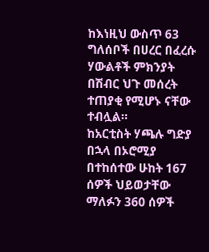ከእነዚህ ውስጥ 63 ግለሰቦች በሀረር በፈረሱ ሃውልቶች ምክንያት በሽብር ህጉ መሰረት ተጠያቂ የሚሆኑ ናቸው ተብሏል።
ከአርቲስት ሃጫሉ ግድያ በኋላ በኦሮሚያ በተከሰተው ሁከት 167 ሰዎች ህይወታቸው ማለፉን 360 ሰዎች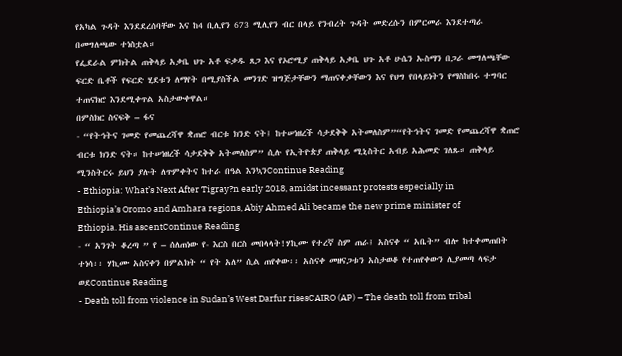የአካል ጉዳት እንደደረሰባቸው እና ከ4 ቢሊየን 673 ሚሊየን ብር በላይ የንብረት ጉዳት መድረሱን በምርመራ እንደተጣራ በመግለጫው ተነስቷል።
የፌደራል ምክትል ጠቅላይ አቃቤ ህጉ አቶ ፍቃዱ ጸጋ እና የኦሮሚያ ጠቅላይ አቃቤ ህጉ አቶ ሁሴን ኡስማን በጋራ መግለጫቸው ፍርድ ቤቶች የፍርድ ሂደቱን ለማየት በሚያስችል መንገድ ዝግጅታቸውን ማጠናቀቃቸውን እና የህግ የበላይነትን የማስከበሩ ተግባር ተጠናክሮ እንደሚቀጥል አስታውቀዋል።
በምስክር ስናፍቅ – ፋና
- “የትኅትና ገመድ የመጨረሻዋ ቋጠሮ ብርቱ ክንድ ናት፤ ከተሠነዘረች ሳታደቅቅ አትመለስም”“የትኅትና ገመድ የመጨረሻዋ ቋጠሮ ብርቱ ክንድ ናት። ከተሠነዘረች ሳታደቅቅ አትመለስም” ሲሉ የኢትዮጵያ ጠቅላይ ሚኒስትር አብይ አሕመድ ገለጹ። ጠቅላይ ሚንስትርሩ ይህን ያሉት ለጥምቀትና ከተራ በዓል እንኳንContinue Reading
- Ethiopia: What’s Next After Tigray?n early 2018, amidst incessant protests especially in Ethiopia’s Oromo and Amhara regions, Abiy Ahmed Ali became the new prime minister of Ethiopia. His ascentContinue Reading
- “ አንገት ቆረጣ ” የ – ሰለጠነው የ- እርስ በርስ መበላላት!ሃኪሙ የተረኛ ስም ጠራ፤ አስናቀ “ አቤት” ብሎ ከተቀመጠበት ተነሳ፡፡ ሃኪሙ አስናቀን በምልክት “ የት አለ” ሲል ጠየቀው፡፡ አስናቀ መዘናጋቱን አስታወቆ የተጠየቀውን ሊያመጣ ላፍታ ወደContinue Reading
- Death toll from violence in Sudan’s West Darfur risesCAIRO (AP) – The death toll from tribal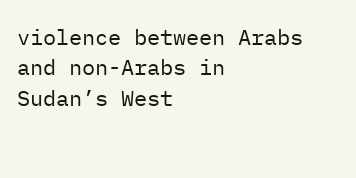violence between Arabs and non-Arabs in Sudan’s West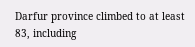Darfur province climbed to at least 83, including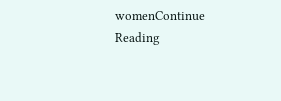womenContinue Reading